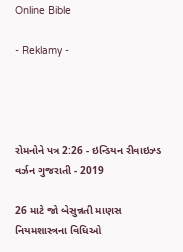Online Bible

- Reklamy -




રોમનોને પત્ર 2:26 - ઇન્ડિયન રીવાઇઝ્ડ વર્ઝન ગુજરાતી - 2019

26 માટે જો બેસુન્નતી માણસ નિયમશાસ્ત્રના વિધિઓ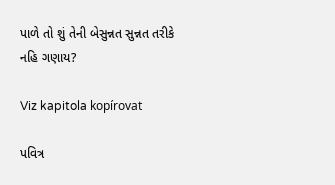પાળે તો શું તેની બેસુન્નત સુન્નત તરીકે નહિ ગણાય?

Viz kapitola kopírovat

પવિત્ર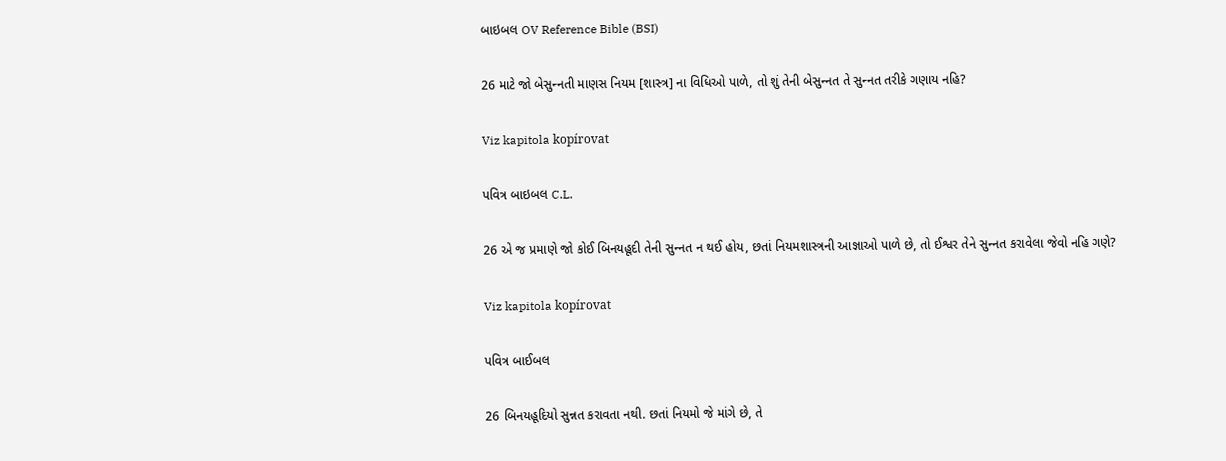બાઇબલ OV Reference Bible (BSI)

26 માટે જો બેસુન્‍નતી માણસ નિયમ [શાસ્‍ત્ર] ના વિધિઓ પાળે, તો શું તેની બેસુન્‍નત તે સુન્‍નત તરીકે ગણાય નહિ?

Viz kapitola kopírovat

પવિત્ર બાઇબલ C.L.

26 એ જ પ્રમાણે જો કોઈ બિનયહૂદી તેની સુન્‍નત ન થઈ હોય, છતાં નિયમશાસ્ત્રની આજ્ઞાઓ પાળે છે, તો ઈશ્વર તેને સુન્‍નત કરાવેલા જેવો નહિ ગણે?

Viz kapitola kopírovat

પવિત્ર બાઈબલ

26 બિનયહૂદિયો સુન્નત કરાવતા નથી. છતાં નિયમો જે માંગે છે, તે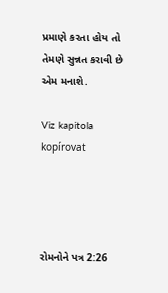પ્રમાણે કરતા હોય તો તેમણે સુન્નત કરાવી છે એમ મનાશે.

Viz kapitola kopírovat




રોમનોને પત્ર 2:26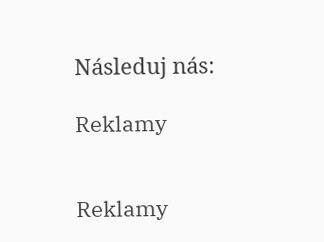Následuj nás:

Reklamy


Reklamy